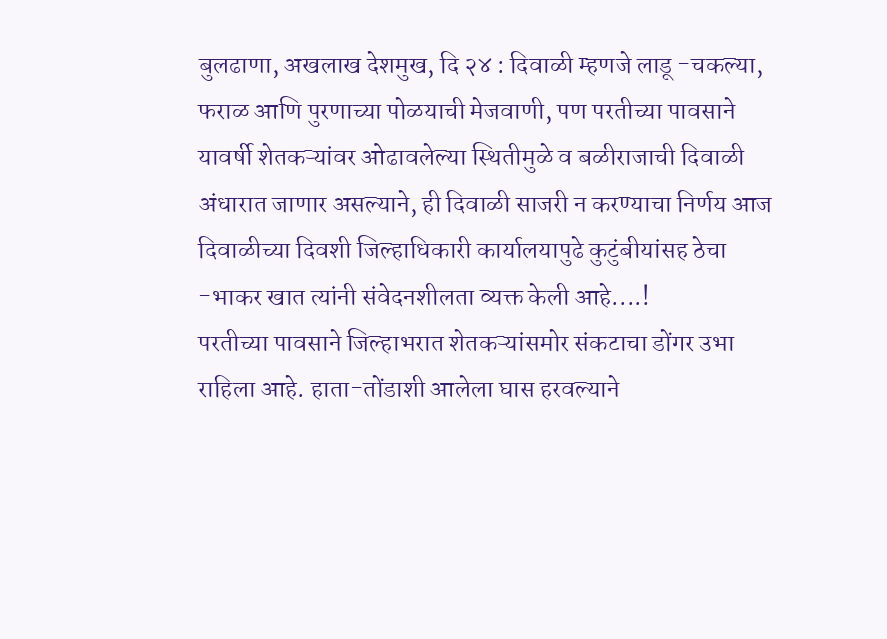बुलढाणा, अखलाख देशमुख, दि २४ : दिवाळी म्हणजे लाडू -चकल्या, फराळ आणि पुरणाच्या पोळयाची मेजवाणी, पण परतीच्या पावसाने यावर्षी शेतकऱ्यांवर ओढावलेल्या स्थितीमुळे व बळीराजाची दिवाळी अंधारात जाणार असल्याने, ही दिवाळी साजरी न करण्याचा निर्णय आज दिवाळीच्या दिवशी जिल्हाधिकारी कार्यालयापुढे कुटुंबीयांसह ठेचा -भाकर खात त्यांनी संवेदनशीलता व्यक्त केली आहे....!
परतीच्या पावसाने जिल्हाभरात शेतकऱ्यांसमोर संकटाचा डोंगर उभा राहिला आहे. हाता-तोंडाशी आलेला घास हरवल्याने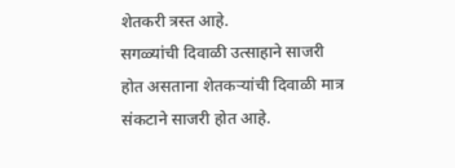शेतकरी त्रस्त आहे.
सगळ्यांची दिवाळी उत्साहाने साजरी होत असताना शेतकऱ्यांची दिवाळी मात्र संकटाने साजरी होत आहे.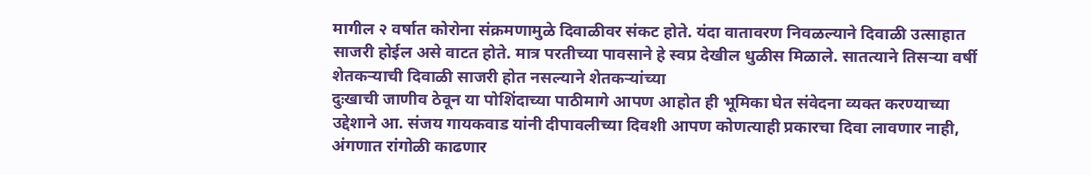मागील २ वर्षात कोरोना संक्रमणामुळे दिवाळीवर संकट होते. यंदा वातावरण निवळल्याने दिवाळी उत्साहात साजरी होईल असे वाटत होते. मात्र परतीच्या पावसाने हे स्वप्र देखील धुळीस मिळाले. सातत्याने तिसऱ्या वर्षी शेतकऱ्याची दिवाळी साजरी होत नसल्याने शेतकऱ्यांच्या
दुःखाची जाणीव ठेवून या पोशिंदाच्या पाठीमागे आपण आहोत ही भूमिका घेत संवेदना व्यक्त करण्याच्या उद्देशाने आ. संजय गायकवाड यांनी दीपावलीच्या दिवशी आपण कोणत्याही प्रकारचा दिवा लावणार नाही, अंगणात रांगोळी काढणार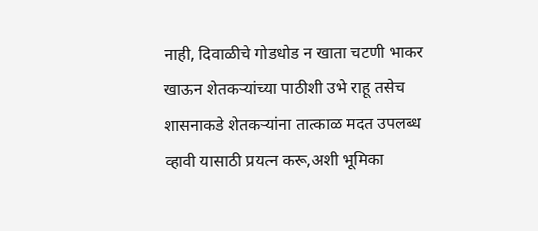नाही, दिवाळीचे गोडधोड न खाता चटणी भाकर खाऊन शेतकऱ्यांच्या पाठीशी उभे राहू तसेच शासनाकडे शेतकऱ्यांना तात्काळ मदत उपलब्ध व्हावी यासाठी प्रयत्न करू,अशी भूमिका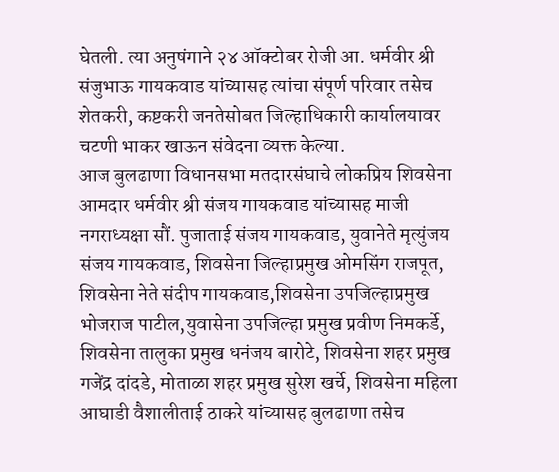घेतली. त्या अनुषंगाने २४ ऑक्टोबर रोजी आ. धर्मवीर श्री संजुभाऊ गायकवाड यांच्यासह त्यांचा संपूर्ण परिवार तसेच शेतकरी, कष्टकरी जनतेसोबत जिल्हाधिकारी कार्यालयावर चटणी भाकर खाऊन संवेदना व्यक्त केल्या.
आज बुलढाणा विधानसभा मतदारसंघाचे लोकप्रिय शिवसेना आमदार धर्मवीर श्री संजय गायकवाड यांच्यासह माजी नगराध्यक्षा सौं. पुजाताई संजय गायकवाड, युवानेते मृत्युंजय संजय गायकवाड, शिवसेना जिल्हाप्रमुख ओमसिंग राजपूत, शिवसेना नेते संदीप गायकवाड,शिवसेना उपजिल्हाप्रमुख भोजराज पाटील,युवासेना उपजिल्हा प्रमुख प्रवीण निमकर्डे, शिवसेना तालुका प्रमुख धनंजय बारोटे, शिवसेना शहर प्रमुख गजेंद्र दांदडे, मोताळा शहर प्रमुख सुरेश खर्चे, शिवसेना महिला आघाडी वैशालीताई ठाकरे यांच्यासह बुलढाणा तसेच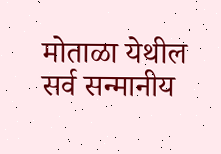मोताळा येथील सर्व सन्मानीय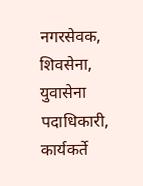नगरसेवक, शिवसेना, युवासेना पदाधिकारी, कार्यकर्ते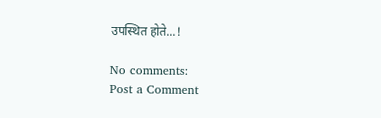उपस्थित होते...!

No comments:
Post a Comment